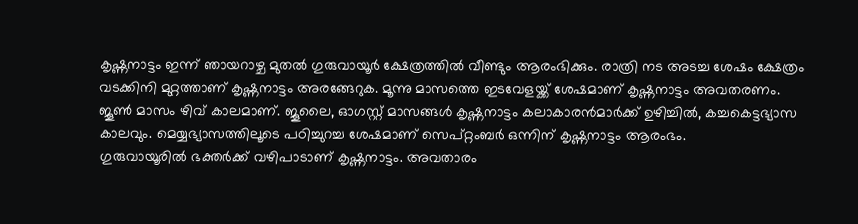കൃഷ്ണനാട്ടം ഇന്ന് ഞായറാഴ്ച മുതൽ ഗുരുവായൂർ ക്ഷേത്രത്തിൽ വീണ്ടും ആരംഭിക്കും. രാത്രി നട അടച്ച ശേഷം ക്ഷേത്രം വടക്കിനി മുറ്റത്താണ് കൃഷ്ണനാട്ടം അരങ്ങേറുക. മൂന്നു മാസത്തെ ഇടവേളയ്ക്ക് ശേഷമാണ് കൃഷ്ണനാട്ടം അവതരണം.
ജൂൺ മാസം ഴിവ് കാലമാണ്. ജൂലൈ, ഓഗസ്റ്റ് മാസങ്ങൾ കൃഷ്ണനാട്ടം കലാകാരൻമാർക്ക് ഉഴിച്ചിൽ, കച്ചകെട്ടഭ്യാസ കാലവും. മെയ്യഭ്യാസത്തിലൂടെ പഠിച്ചുറച്ച ശേഷമാണ് സെപ്റ്റംബർ ഒന്നിന് കൃഷ്ണനാട്ടം ആരംഭം.
ഗുരുവായൂരിൽ ഭക്തർക്ക് വഴിപാടാണ് കൃഷ്ണനാട്ടം. അവതാരം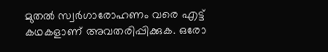മുതൽ സ്വർഗാരോഹണം വരെ എട്ട് കഥകളാണ് അവതരിപ്പിക്കുക. ഒരോ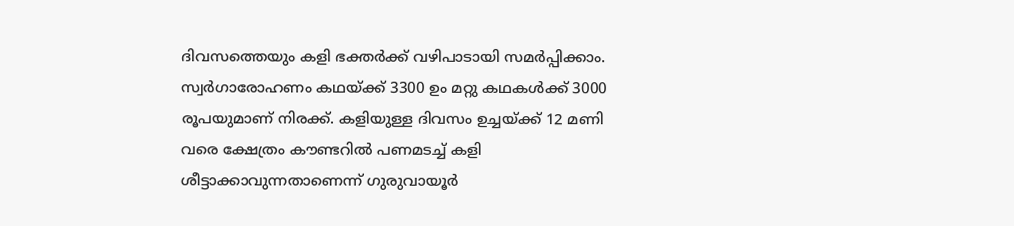ദിവസത്തെയും കളി ഭക്തർക്ക് വഴിപാടായി സമർപ്പിക്കാം. സ്വർഗാരോഹണം കഥയ്ക്ക് 3300 ഉം മറ്റു കഥകൾക്ക് 3000 രൂപയുമാണ് നിരക്ക്. കളിയുള്ള ദിവസം ഉച്ചയ്ക്ക് 12 മണി വരെ ക്ഷേത്രം കൗണ്ടറിൽ പണമടച്ച് കളി ശീട്ടാക്കാവുന്നതാണെന്ന് ഗുരുവായൂർ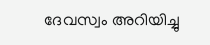ദേവസ്വം അറിയിച്ചു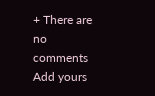+ There are no comments
Add yours